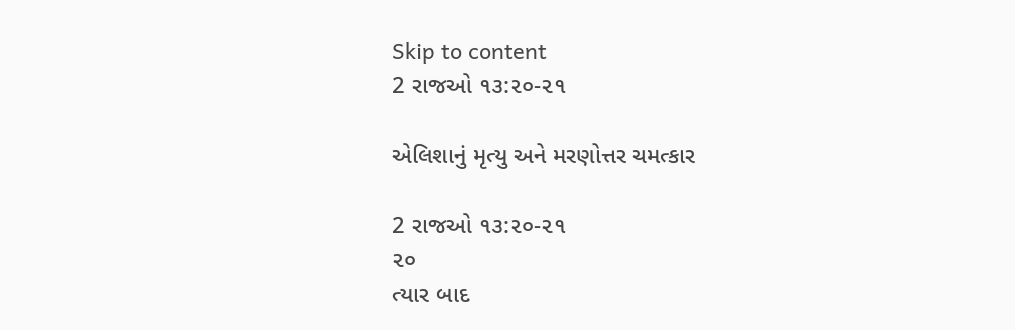Skip to content
2 રાજઓ ૧૩:૨૦-૨૧

એલિશાનું મૃત્યુ અને મરણોત્તર ચમત્કાર

2 રાજઓ ૧૩:૨૦-૨૧
૨૦
ત્યાર બાદ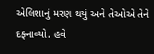એલિશાનું મરણ થયું અને તેઓએ તેને દફ્નાવ્યો. હવે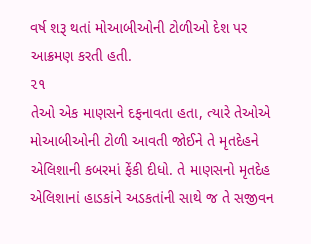વર્ષ શરૂ થતાં મોઆબીઓની ટોળીઓ દેશ પર આક્રમણ કરતી હતી.
૨૧
તેઓ એક માણસને દફનાવતા હતા, ત્યારે તેઓએ મોઆબીઓની ટોળી આવતી જોઈને તે મૃતદેહને એલિશાની કબરમાં ફેંકી દીધો. તે માણસનો મૃતદેહ એલિશાનાં હાડકાંને અડકતાંની સાથે જ તે સજીવન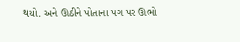થયો. અને ઊઠીને પોતાના પગ પર ઊભો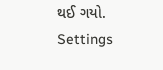થઈ ગયો.
Settings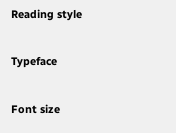Reading style

Typeface

Font size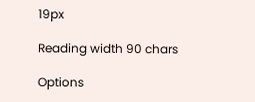19px

Reading width 90 chars

Options